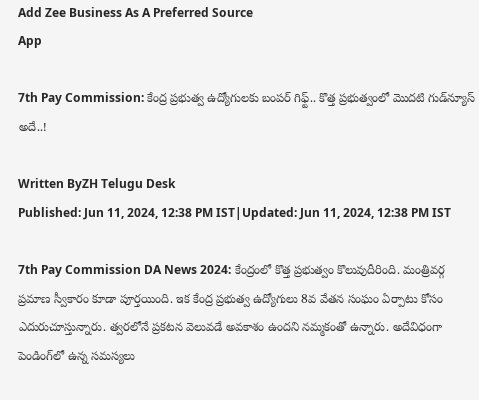Add Zee Business As A Preferred Source
App

7th Pay Commission: కేంద్ర ప్రభుత్వ ఉద్యోగులకు బంపర్ గిఫ్ట్.. కొత్త ప్రభుత్వంలో మొదటి గుడ్‌న్యూస్ అదే..!

Written ByZH Telugu Desk
Published: Jun 11, 2024, 12:38 PM IST|Updated: Jun 11, 2024, 12:38 PM IST

7th Pay Commission DA News 2024: కేంద్రంలో కొత్త ప్రభుత్వం కొలువుదీరింది. మంత్రివర్గ ప్రమాణ స్వీకారం కూడా పూర్తయింది. ఇక కేంద్ర ప్రభుత్వ ఉద్యోగులు 8వ వేతన సంఘం ఏర్పాటు కోసం ఎదురుచూస్తున్నారు. త్వరలోనే ప్రకటన వెలువడే అవకాశం ఉందని నమ్మకంతో ఉన్నారు. అదేవిధంగా పెండింగ్‌లో ఉన్న సమస్యలు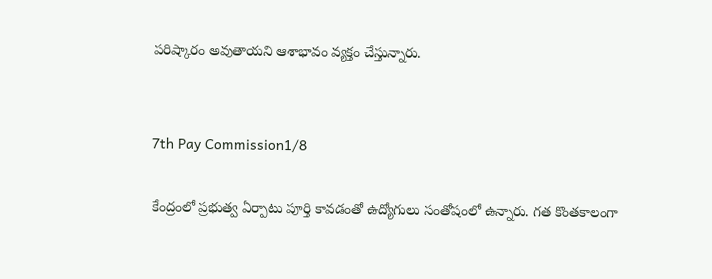పరిష్కారం అవుతాయని ఆశాభావం వ్యక్తం చేస్తున్నారు.


7th Pay Commission1/8

కేంద్రంలో ప్రభుత్వ ఏర్పాటు పూర్తి కావడంతో ఉద్యోగులు సంతోషంలో ఉన్నారు. గత కొంతకాలంగా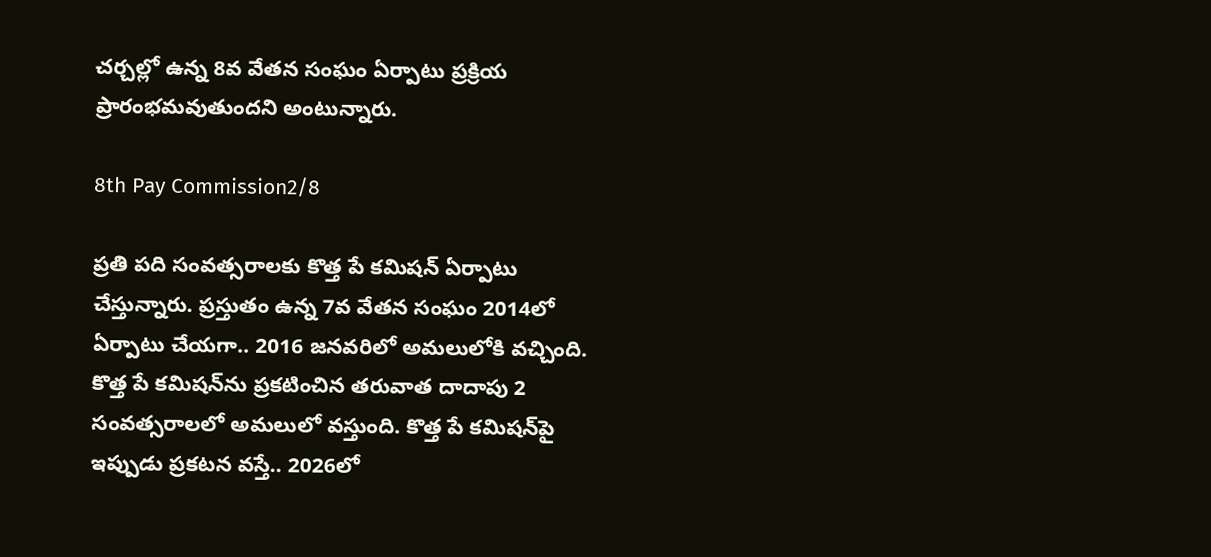చర్చల్లో ఉన్న 8వ వేతన సంఘం ఏర్పాటు ప్రక్రియ ప్రారంభమవుతుందని అంటున్నారు.

8th Pay Commission2/8

ప్రతి పది సంవత్సరాలకు కొత్త పే కమిషన్ ఏర్పాటు చేస్తున్నారు. ప్రస్తుతం ఉన్న 7వ వేతన సంఘం 2014లో ఏర్పాటు చేయగా.. 2016 జనవరిలో అమలులోకి వచ్చింది. కొత్త పే కమిషన్‌ను ప్రకటించిన తరువాత దాదాపు 2 సంవత్సరాలలో అమలులో వస్తుంది. కొత్త పే కమిషన్‌పై ఇప్పుడు ప్రకటన వస్తే.. 2026లో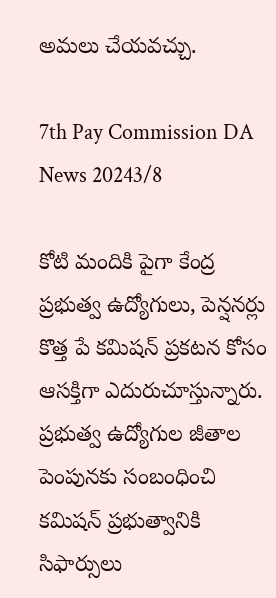అమలు చేయవచ్చు.

7th Pay Commission DA News 20243/8

కోటి మందికి పైగా కేంద్ర ప్రభుత్వ ఉద్యోగులు, పెన్షనర్లు కొత్త పే కమిషన్ ప్రకటన కోసం ఆసక్తిగా ఎదురుచూస్తున్నారు. ప్రభుత్వ ఉద్యోగుల జీతాల పెంపునకు సంబంధించి కమిషన్ ప్రభుత్వానికి సిఫార్సులు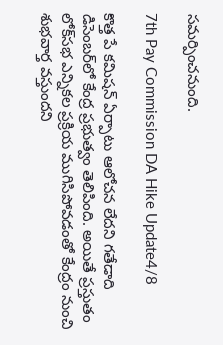సమర్పించనుంది.

7th Pay Commission DA Hike Update4/8

కొత్త పే కమిషన్ ఏర్పాటు ఆలోచన లేదని గతేడాది డిసెంబర్‌లో కేంద్ర ప్రభుత్వం తెలిపింది. అయితే ప్రస్తుతం లోక్‌సభ ఎన్నికల ప్రక్రియ ముగిసిపోవడంతో కేంద్రం నుంచి శుభవార్త వస్తుందని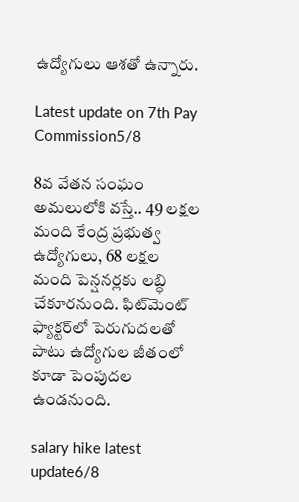ఉద్యోగులు ఆశతో ఉన్నారు.

Latest update on 7th Pay Commission5/8

8వ వేతన సంఘం అమలులోకి వస్తే.. 49 లక్షల మంది కేంద్ర ప్రభుత్వ ఉద్యోగులు, 68 లక్షల మంది పెన్షనర్లకు లబ్ధి చేకూరనుంది. ఫిట్‌మెంట్ ఫ్యాక్టర్‌లో పెరుగుదలతో పాటు ఉద్యోగుల జీతంలో కూడా పెంపుదల ఉండనుంది.

salary hike latest update6/8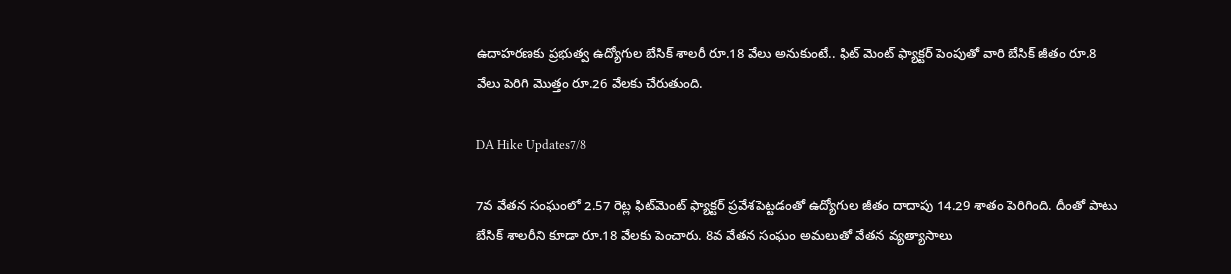ఉదాహరణకు ప్రభుత్వ ఉద్యోగుల బేసిక్ శాలరీ రూ.18 వేలు అనుకుంటే.. ఫిట్ మెంట్ ఫ్యాక్టర్ పెంపుతో వారి బేసిక్ జీతం రూ.8 వేలు పెరిగి మొత్తం రూ.26 వేలకు చేరుతుంది.

DA Hike Updates7/8

7వ వేతన సంఘంలో 2.57 రెట్ల ఫిట్‌మెంట్ ఫ్యాక్టర్‌ ప్రవేశపెట్టడంతో ఉద్యోగుల జీతం దాదాపు 14.29 శాతం పెరిగింది. దీంతో పాటు బేసిక్ శాలరీని కూడా రూ.18 వేలకు పెంచారు. 8వ వేతన సంఘం అమలుతో వేతన వ్యత్యాసాలు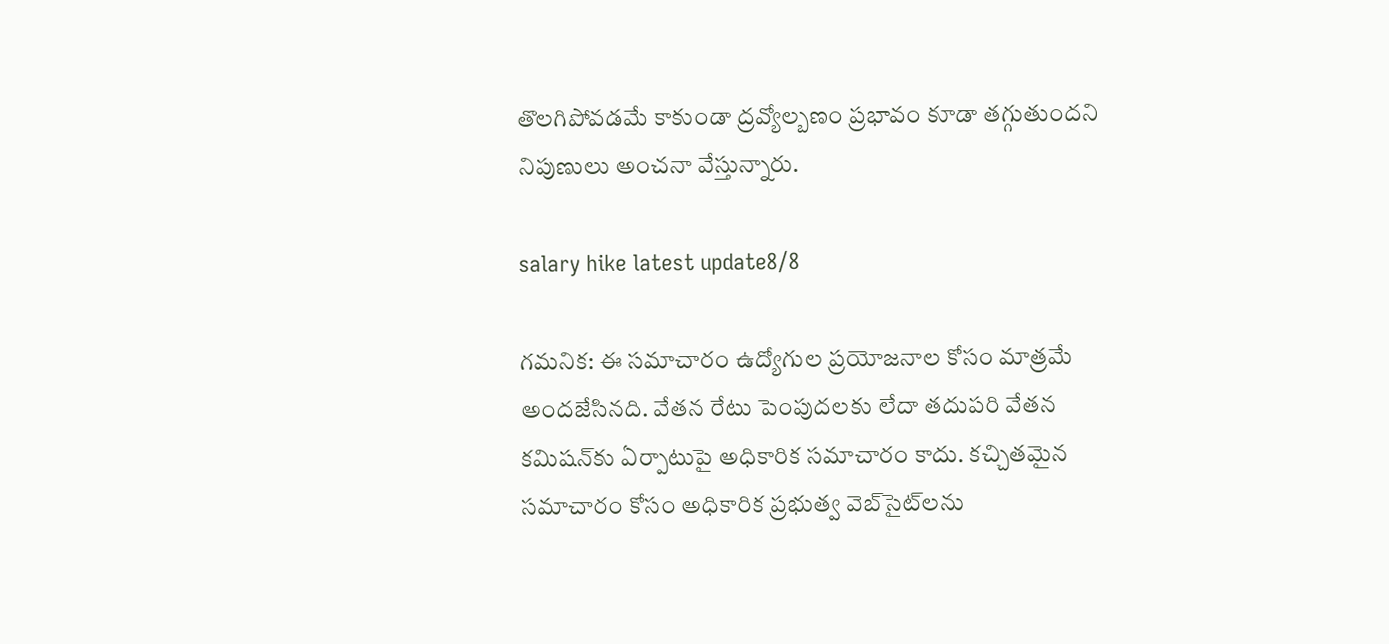తొలగిపోవడమే కాకుండా ద్రవ్యోల్బణం ప్రభావం కూడా తగ్గుతుందని నిపుణులు అంచనా వేస్తున్నారు.

salary hike latest update8/8

గమనిక: ఈ సమాచారం ఉద్యోగుల ప్రయోజనాల కోసం మాత్రమే అందజేసినది. వేతన రేటు పెంపుదలకు లేదా తదుపరి వేతన కమిషన్‌కు ఏర్పాటుపై అధికారిక సమాచారం కాదు. కచ్చితమైన సమాచారం కోసం అధికారిక ప్రభుత్వ వెబ్‌సైట్‌లను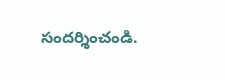సందర్శించండి.